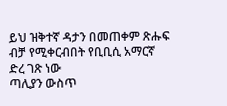ይህ ዝቅተኛ ዳታን በመጠቀም ጽሑፍ ብቻ የሚቀርብበት የቢቢሲ አማርኛ ድረ ገጽ ነው
ጣሊያን ውስጥ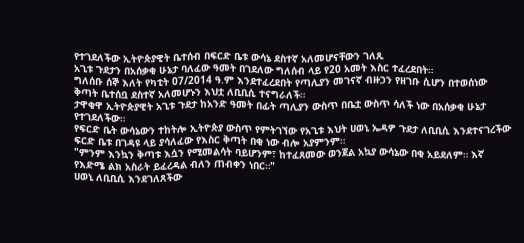የተገደለችው ኢትዮጵያዊት ቤተሰብ በፍርድ ቤቱ ውሳኔ ደስተኛ አለመሆናቸውን ገለጹ
አጊቱ ጉደታን በአሰቃቂ ሁኔታ ባለፈው ዓመት በገደለው ግለሰብ ላይ የ20 አመት እስር ተፈረደበት።
ግለሰቡ ሰኞ እለት የካቲት 07/2014 ዓ.ም እንደተፈረደበት የጣሊያን መገናኛ ብዙኃን የዘገቡ ሲሆን በተወሰነው ቅጣት ቤተሰቧ ደስተኛ አለመሆኑን እህቷ ለቢቢሲ ተናግራለች።
ታዋቂዋ ኢትዮጵያዊት አጊቱ ጉደታ ከአንድ ዓመት በፊት ጣሊያን ውስጥ በቤቷ ውስጥ ሳለች ነው በአሰቃቂ ሁኔታ የተገደለችው።
የፍርድ ቤት ውሳኔውን ተከትሎ ኢትዮጵያ ውስጥ የምትገኘው የአጊቱ እህት ሀወኒ ኤዳዎ ጉደታ ለቢቢሲ እንደተናገረችው ፍርድ ቤቱ በገዳዩ ላይ ያሳለፈው የእስር ቅጣት በቂ ነው ብሎ አያምንም።
"ምንም እንኳን ቅጣቱ እሷን የሚመልሳት ባይሆንም፣ ከተፈጸመው ወንጀል አኳያ ውሳኔው በቂ አይደለም። እኛ የእድሜ ልክ አስራት ይፈረዳል ብለን ጠብቀን ነበር።"
ሀወኒ ለቢቢሲ እንደገለጸችው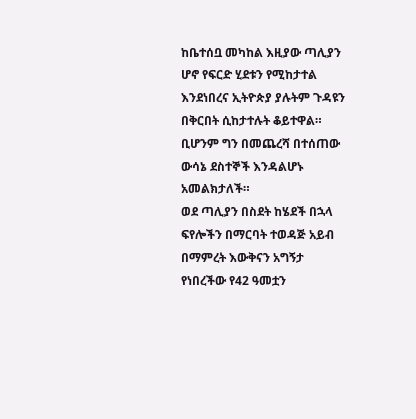ከቤተሰቧ መካከል እዚያው ጣሊያን ሆኖ የፍርድ ሂደቱን የሚከታተል እንደነበረና ኢትዮጵያ ያሉትም ጉዳዩን በቅርበት ሲከታተሉት ቆይተዋል። ቢሆንም ግን በመጨረሻ በተሰጠው ውሳኔ ደስተኞች እንዳልሆኑ አመልክታለች።
ወደ ጣሊያን በስደት ከሄደች በኋላ ፍየሎችን በማርባት ተወዳጅ አይብ በማምረት እውቅናን አግኝታ የነበረችው የ42 ዓመቷን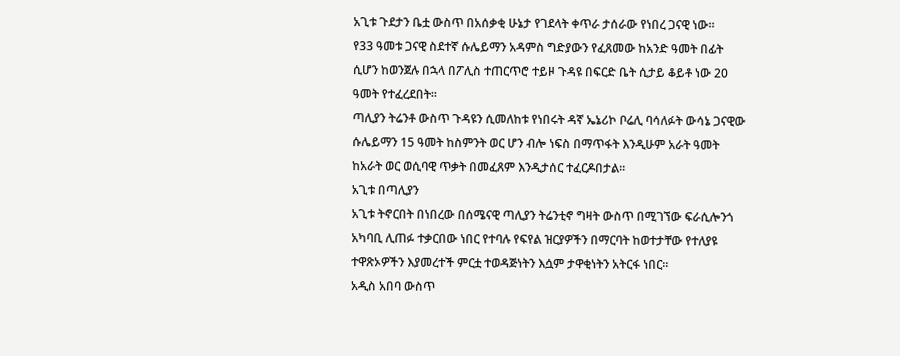አጊቱ ጉደታን ቤቷ ውስጥ በአሰቃቂ ሁኔታ የገደላት ቀጥራ ታሰራው የነበረ ጋናዊ ነው።
የ33 ዓመቱ ጋናዊ ስደተኛ ሱሌይማን አዳምስ ግድያውን የፈጸመው ከአንድ ዓመት በፊት ሲሆን ከወንጀሉ በኋላ በፖሊስ ተጠርጥሮ ተይዞ ጉዳዩ በፍርድ ቤት ሲታይ ቆይቶ ነው 20 ዓመት የተፈረደበት።
ጣሊያን ትሬንቶ ውስጥ ጉዳዩን ሲመለከቱ የነበሩት ዳኛ ኤኔሪኮ ቦሬሊ ባሳለፉት ውሳኔ ጋናዊው ሱሌይማን 15 ዓመት ከስምንት ወር ሆን ብሎ ነፍስ በማጥፋት እንዲሁም አራት ዓመት ከአራት ወር ወሲባዊ ጥቃት በመፈጸም እንዲታሰር ተፈርዶበታል።
አጊቱ በጣሊያን
አጊቱ ትኖርበት በነበረው በሰሜናዊ ጣሊያን ትሬንቲኖ ግዛት ውስጥ በሚገኘው ፍራሲሎንጎ አካባቢ ሊጠፉ ተቃርበው ነበር የተባሉ የፍየል ዝርያዎችን በማርባት ከወተታቸው የተለያዩ ተዋጽኦዎችን እያመረተች ምርቷ ተወዳጅነትን እሷም ታዋቂነትን አትርፋ ነበር።
አዲስ አበባ ውስጥ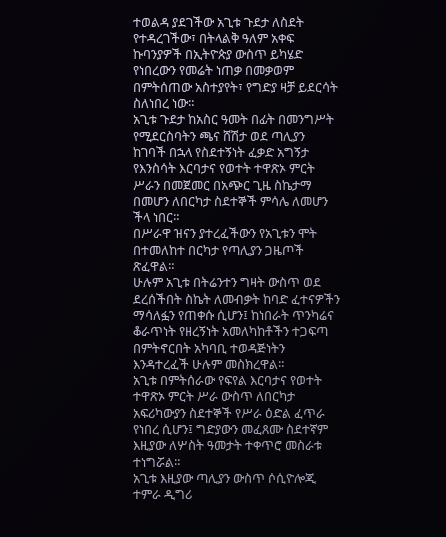ተወልዳ ያደገችው አጊቱ ጉደታ ለስደት የተዳረገችው፣ በትላልቅ ዓለም አቀፍ ኩባንያዎች በኢትዮጵያ ውስጥ ይካሄድ የነበረውን የመሬት ነጠቃ በመቃወም በምትሰጠው አስተያየት፣ የግድያ ዛቻ ይደርሳት ስለነበረ ነው።
አጊቱ ጉደታ ከአስር ዓመት በፊት በመንግሥት የሚደርስባትን ጫና ሸሽታ ወደ ጣሊያን ከገባች በኋላ የስደተኝነት ፈቃድ አግኝታ የእንስሳት እርባታና የወተት ተዋጽኦ ምርት ሥራን በመጀመር በአጭር ጊዜ ስኬታማ በመሆን ለበርካታ ስደተኞች ምሳሌ ለመሆን ችላ ነበር።
በሥራዋ ዝናን ያተረፈችውን የአጊቱን ሞት በተመለከተ በርካታ የጣሊያን ጋዜጦች ጽፈዋል።
ሁሉም አጊቱ በትሬንተን ግዛት ውስጥ ወደ ደረሰችበት ስኬት ለመብቃት ከባድ ፈተናዎችን ማሳለፏን የጠቀሱ ሲሆን፤ ከነበራት ጥንካሬና ቆራጥነት የዘረኝነት አመለካከቶችን ተጋፍጣ በምትኖርበት አካባቢ ተወዳጅነትን እንዳተረፈች ሁሉም መስክረዋል።
አጊቱ በምትሰራው የፍየል እርባታና የወተት ተዋጽኦ ምርት ሥራ ውስጥ ለበርካታ አፍሪካውያን ስደተኞች የሥራ ዕድል ፈጥራ የነበረ ሲሆን፤ ግድያውን መፈጸሙ ስደተኛም እዚያው ለሦስት ዓመታት ተቀጥሮ መስራቱ ተነግሯል።
አጊቱ እዚያው ጣሊያን ውስጥ ሶሲዮሎጂ ተምራ ዲግሪ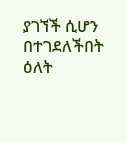ያገኘች ሲሆን በተገደለችበት ዕለት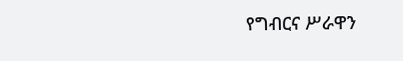የግብርና ሥራዋን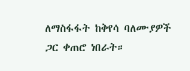ለማስፋፋት ከቅየሳ ባለሙያዎች ጋር ቀጠሮ ነበራት።